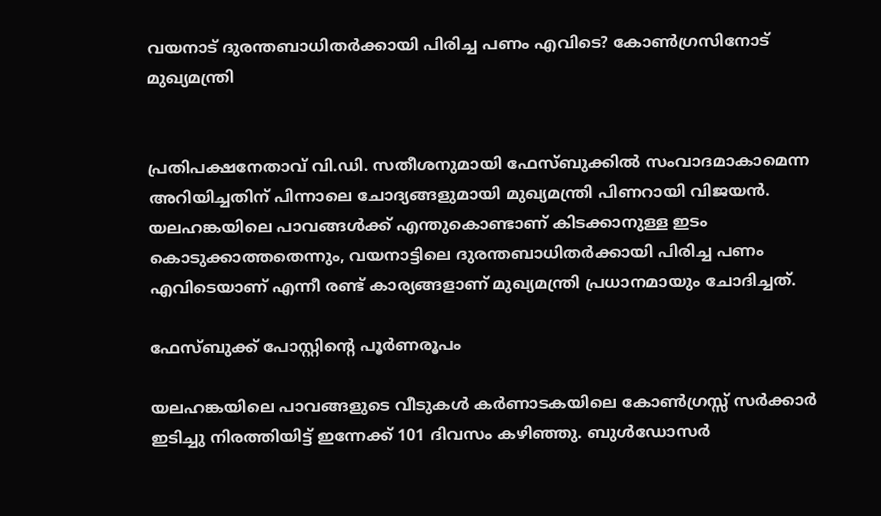വയനാട് ദുരന്തബാധിതർക്കായി പിരിച്ച പണം എവിടെ? കോൺഗ്രസിനോട് മുഖ്യമന്ത്രി


പ്രതിപക്ഷനേതാവ് വി.ഡി. സതീശനുമായി ഫേസ്ബുക്കിൽ സംവാദമാകാമെന്ന അറിയിച്ചതിന് പിന്നാലെ ചോദ്യങ്ങളുമായി മുഖ്യമന്ത്രി പിണറായി വിജയൻ. യലഹങ്കയിലെ പാവങ്ങൾക്ക് എന്തുകൊണ്ടാണ് കിടക്കാനുള്ള ഇടം കൊടുക്കാത്തതെന്നും, വയനാട്ടിലെ ദുരന്തബാധിതർക്കായി പിരിച്ച പണം എവിടെയാണ് എന്നീ രണ്ട് കാര്യങ്ങളാണ് മുഖ്യമന്ത്രി പ്രധാനമായും ചോദിച്ചത്.

ഫേസ്ബുക്ക് പോസ്റ്റിൻ്റെ പൂർണരൂപം

യലഹങ്കയിലെ പാവങ്ങളുടെ വീടുകൾ കർണാടകയിലെ കോൺഗ്രസ്സ് സർക്കാർ ഇടിച്ചു നിരത്തിയിട്ട് ഇന്നേക്ക് 101 ദിവസം കഴിഞ്ഞു. ബുൾഡോസർ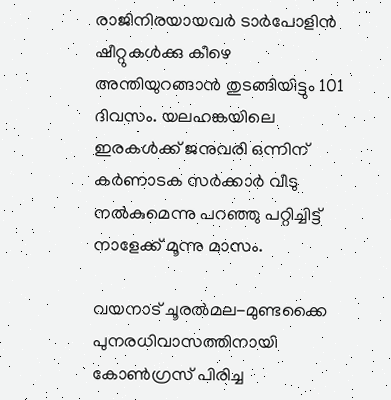രാജിനിരയായവർ ടാർപോളിൻ ഷീറ്റുകൾക്കു കീഴെ അന്തിയുറങ്ങാൻ തുടങ്ങിയിട്ടും 101 ദിവസം. യലഹങ്കയിലെ ഇരകൾക്ക് ജനുവരി ഒന്നിന് കർണാടക സർക്കാർ വീടു നൽകുമെന്നു പറഞ്ഞു പറ്റിച്ചിട്ട് നാളേക്ക് മൂന്നു മാസം.

വയനാട് ചൂരൽമല-മുണ്ടക്കൈ പുനരധിവാസത്തിനായി കോൺഗ്രസ് പിരിച്ച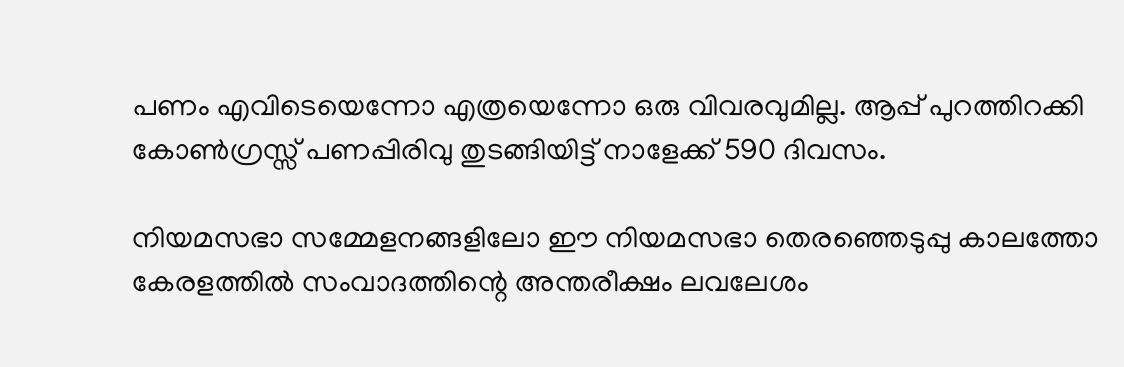പണം എവിടെയെന്നോ എത്രയെന്നോ ഒരു വിവരവുമില്ല. ആപ്പ് പുറത്തിറക്കി കോൺഗ്രസ്സ് പണപ്പിരിവു തുടങ്ങിയിട്ട് നാളേക്ക് 590 ദിവസം.

നിയമസഭാ സമ്മേളനങ്ങളിലോ ഈ നിയമസഭാ തെരഞ്ഞെടുപ്പു കാലത്തോ കേരളത്തിൽ സംവാദത്തിന്റെ അന്തരീക്ഷം ലവലേശം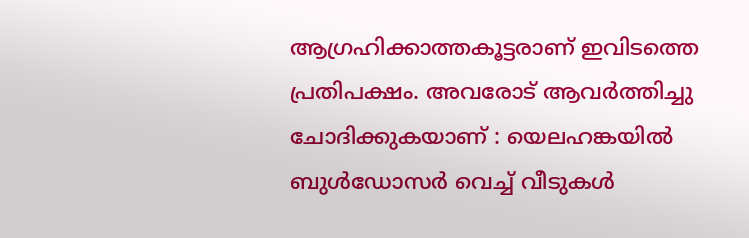ആഗ്രഹിക്കാത്തകൂട്ടരാണ് ഇവിടത്തെ പ്രതിപക്ഷം. അവരോട് ആവർത്തിച്ചു ചോദിക്കുകയാണ് : യെലഹങ്കയിൽ ബുൾഡോസർ വെച്ച് വീടുകൾ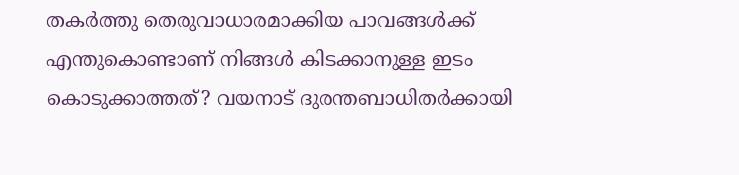തകർത്തു തെരുവാധാരമാക്കിയ പാവങ്ങൾക്ക് എന്തുകൊണ്ടാണ് നിങ്ങൾ കിടക്കാനുള്ള ഇടം കൊടുക്കാത്തത്? വയനാട് ദുരന്തബാധിതർക്കായി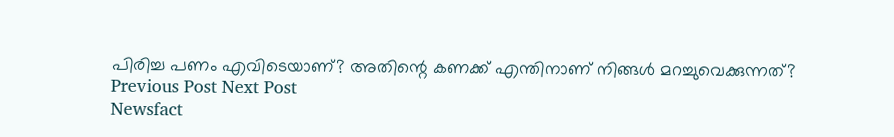പിരിച്ച പണം എവിടെയാണ്? അതിന്റെ കണക്ക് എന്തിനാണ് നിങ്ങൾ മറച്ചുവെക്കുന്നത്?
Previous Post Next Post
Newsfact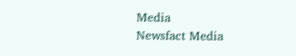Media
Newsfact Media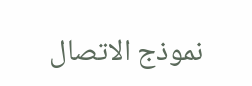نموذج الاتصال